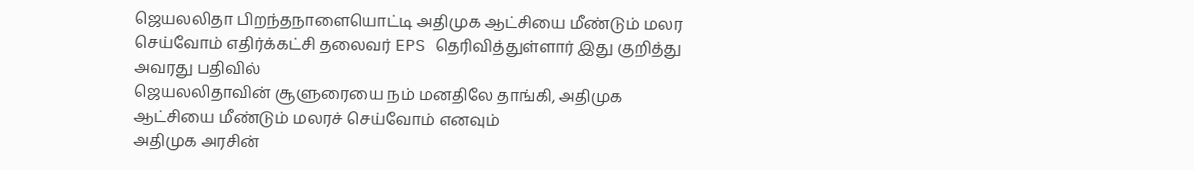ஜெயலலிதா பிறந்தநாளையொட்டி அதிமுக ஆட்சியை மீண்டும் மலர செய்வோம் எதிர்க்கட்சி தலைவர் EPS தெரிவித்துள்ளார் இது குறித்து அவரது பதிவில்
ஜெயலலிதாவின் சூளுரையை நம் மனதிலே தாங்கி, அதிமுக ஆட்சியை மீண்டும் மலரச் செய்வோம் எனவும்
அதிமுக அரசின்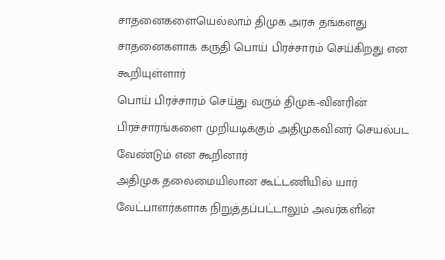சாதனைகளையெல்லாம் திமுக அரசு தங்களது சாதனைகளாக கருதி பொய் பிரச்சாரம் செய்கிறது என கூறியுள்ளார்
பொய் பிரச்சாரம் செய்து வரும் திமுக-வினரின் பிரச்சாரங்களை முறியடிக்கும் அதிமுகவினர் செயல்பட வேண்டும் என கூறினார்
அதிமுக தலைமையிலான கூட்டணியில் யார் வேட்பாளர்களாக நிறுத்தப்பட்டாலும் அவர்களின்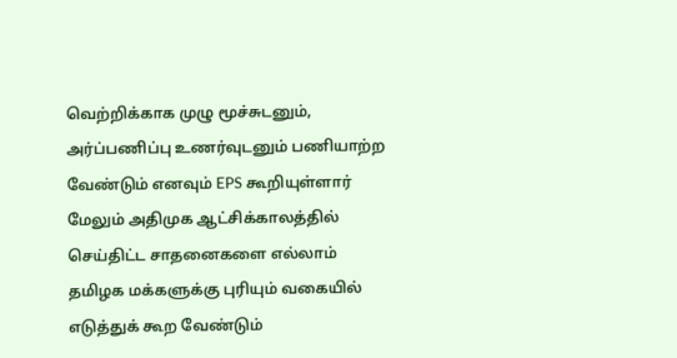வெற்றிக்காக முழு மூச்சுடனும், அர்ப்பணிப்பு உணர்வுடனும் பணியாற்ற வேண்டும் எனவும் EPS கூறியுள்ளார்
மேலும் அதிமுக ஆட்சிக்காலத்தில் செய்திட்ட சாதனைகளை எல்லாம் தமிழக மக்களுக்கு புரியும் வகையில் எடுத்துக் கூற வேண்டும்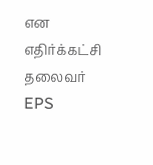என எதிர்க்கட்சி தலைவர் EPS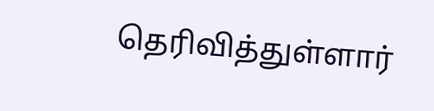தெரிவித்துள்ளார்